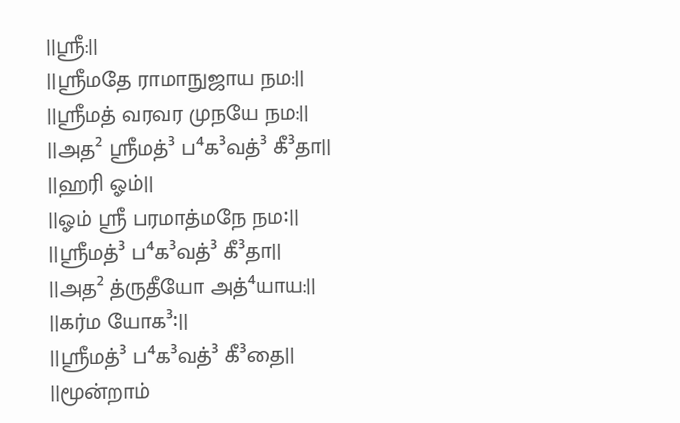||ஸ்ரீ:||
||ஸ்ரீமதே ராமாநுஜாய நம:||
||ஸ்ரீமத் வரவர முநயே நம:||
||அத² ஸ்ரீமத்³ ப⁴க³வத்³ கீ³தா||
||ஹரி ஓம்||
||ஓம் ஸ்ரீ பரமாத்மநே நம꞉||
||ஸ்ரீமத்³ ப⁴க³வத்³ கீ³தா||
||அத² த்ருதீயோ அத்⁴யாய:||
||கர்ம யோக³꞉||
||ஸ்ரீமத்³ ப⁴க³வத்³ கீ³தை||
||மூன்றாம்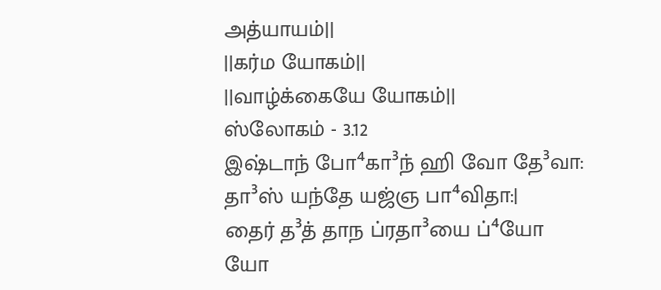அத்யாயம்||
||கர்ம யோகம்||
||வாழ்க்கையே யோகம்||
ஸ்லோகம் - 3.12
இஷ்டாந் போ⁴கா³ந் ஹி வோ தே³வா:
தா³ஸ் யந்தே யஜ்ஞ பா⁴விதா:|
தைர் த³த் தாந ப்ரதா³யை ப்⁴யோ
யோ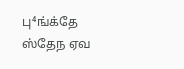பு⁴ங்க்தே ஸ்தேந ஏவ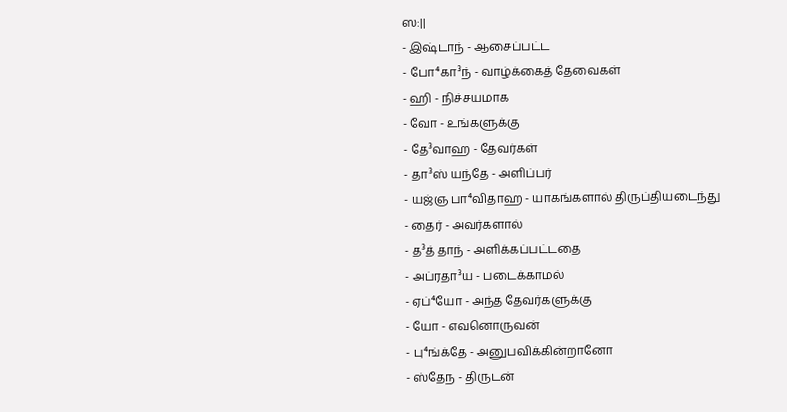ஸ:||
- இஷ்டாந் - ஆசைப்பட்ட
- போ⁴கா³ந் - வாழ்க்கைத் தேவைகள்
- ஹி - நிச்சயமாக
- வோ - உங்களுக்கு
- தே³வாஹ - தேவர்கள்
- தா³ஸ் யந்தே - அளிப்பர்
- யஜ்ஞ பா⁴விதாஹ - யாகங்களால் திருப்தியடைந்து
- தைர் - அவர்களால்
- த³த் தாந் - அளிக்கப்பட்டதை
- அப்ரதா³ய - படைக்காமல்
- ஏப்⁴யோ - அந்த தேவர்களுக்கு
- யோ - எவனொருவன்
- பு⁴ங்க்தே - அனுபவிக்கின்றானோ
- ஸ்தேந - திருடன்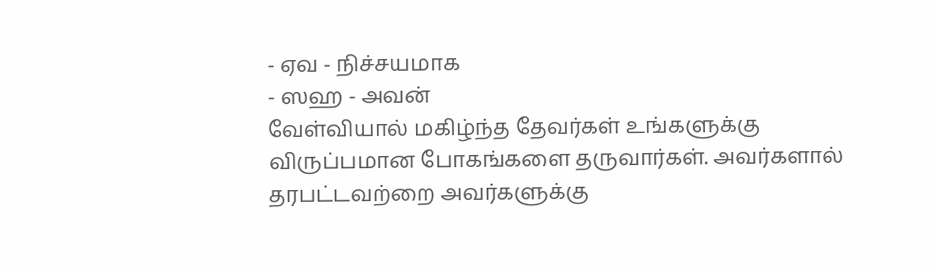- ஏவ - நிச்சயமாக
- ஸஹ - அவன்
வேள்வியால் மகிழ்ந்த தேவர்கள் உங்களுக்கு விருப்பமான போகங்களை தருவார்கள். அவர்களால் தரபட்டவற்றை அவர்களுக்கு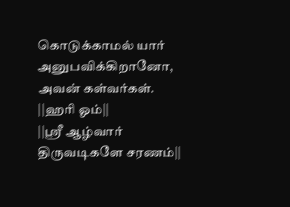கொடுக்காமல் யார் அனுபவிக்கிறானோ, அவன் கள்வர்கள்.
||ஹரி ஓம்||
||ஸ்ரீ ஆழ்வார் திருவடிகளே சரணம்||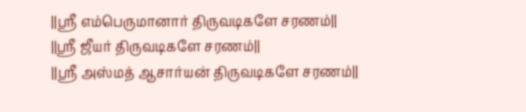||ஸ்ரீ எம்பெருமானார் திருவடிகளே சரணம்||
||ஸ்ரீ ஜீயர் திருவடிகளே சரணம்||
||ஸ்ரீ அஸ்மத் ஆசார்யன் திருவடிகளே சரணம்||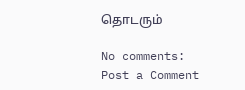தொடரும்

No comments:
Post a Comment